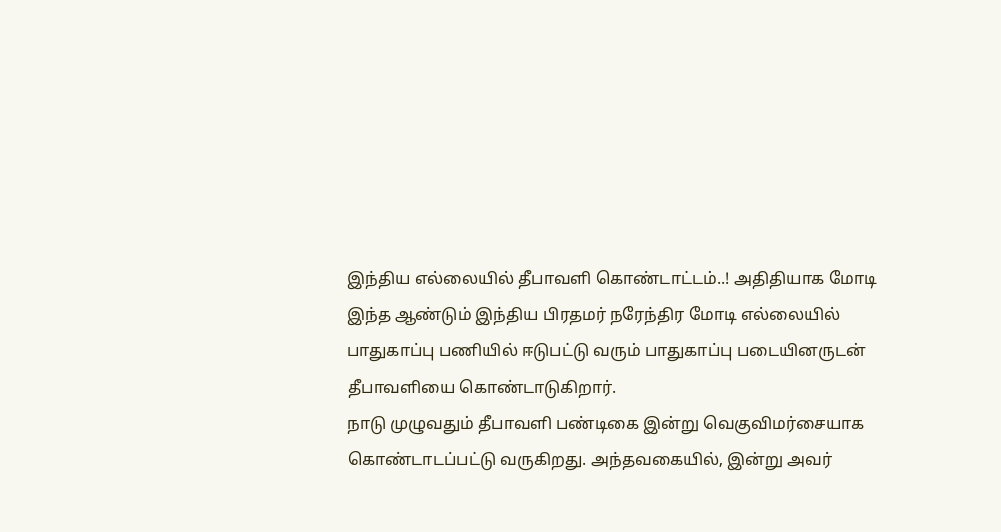இந்திய எல்லையில் தீபாவளி கொண்டாட்டம்..! அதிதியாக மோடி
இந்த ஆண்டும் இந்திய பிரதமர் நரேந்திர மோடி எல்லையில் பாதுகாப்பு பணியில் ஈடுபட்டு வரும் பாதுகாப்பு படையினருடன் தீபாவளியை கொண்டாடுகிறார்.
நாடு முழுவதும் தீபாவளி பண்டிகை இன்று வெகுவிமர்சையாக கொண்டாடப்பட்டு வருகிறது. அந்தவகையில், இன்று அவர்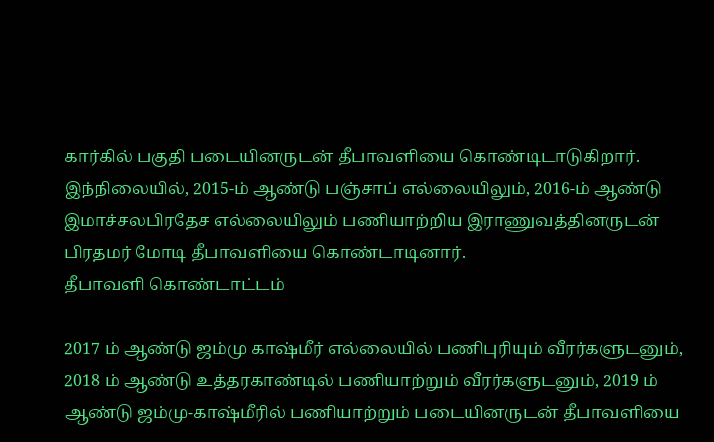கார்கில் பகுதி படையினருடன் தீபாவளியை கொண்டிடாடுகிறார்.
இந்நிலையில், 2015-ம் ஆண்டு பஞ்சாப் எல்லையிலும், 2016-ம் ஆண்டு இமாச்சலபிரதேச எல்லையிலும் பணியாற்றிய இராணுவத்தினருடன் பிரதமர் மோடி தீபாவளியை கொண்டாடினார்.
தீபாவளி கொண்டாட்டம்

2017 ம் ஆண்டு ஜம்மு காஷ்மீர் எல்லையில் பணிபுரியும் வீரர்களுடனும், 2018 ம் ஆண்டு உத்தரகாண்டில் பணியாற்றும் வீரர்களுடனும், 2019 ம் ஆண்டு ஜம்மு-காஷ்மீரில் பணியாற்றும் படையினருடன் தீபாவளியை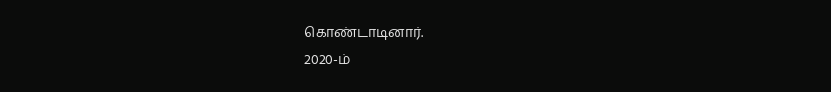கொண்டாடினார்.
2020-ம்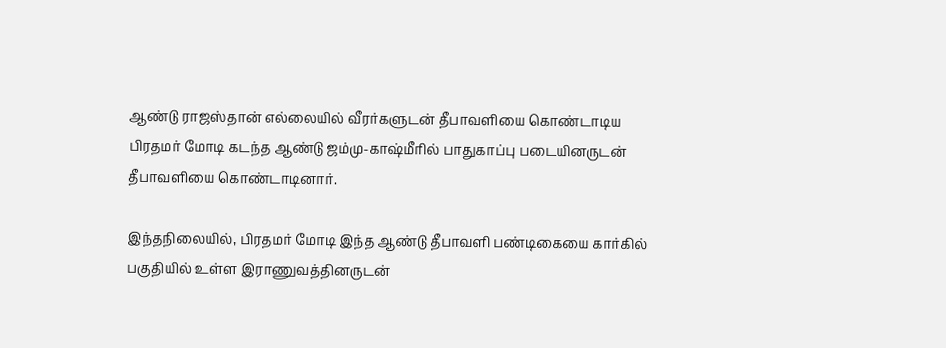ஆண்டு ராஜஸ்தான் எல்லையில் வீரர்களுடன் தீபாவளியை கொண்டாடிய பிரதமர் மோடி கடந்த ஆண்டு ஜம்மு-காஷ்மீரில் பாதுகாப்பு படையினருடன் தீபாவளியை கொண்டாடினார்.

இந்தநிலையில், பிரதமர் மோடி இந்த ஆண்டு தீபாவளி பண்டிகையை கார்கில் பகுதியில் உள்ள இராணுவத்தினருடன்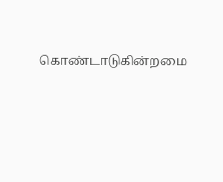கொண்டாடுகின்றமை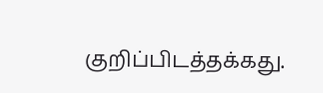குறிப்பிடத்தக்கது.